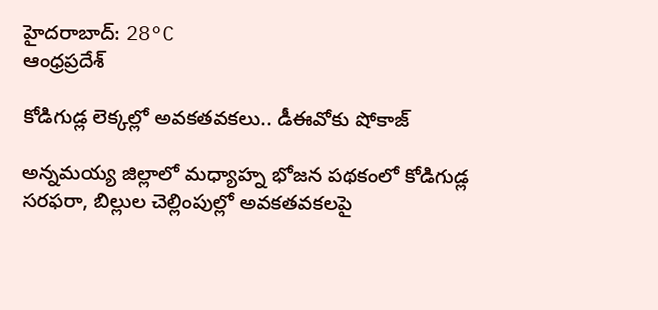హైదరాబాద్: 28°C
ఆంధ్రప్రదేశ్

కోడిగుడ్ల లెక్కల్లో అవకతవకలు.. డీఈవోకు షోకాజ్

అన్నమయ్య జిల్లాలో మధ్యాహ్న భోజన పథకంలో కోడిగుడ్ల సరఫరా, బిల్లుల చెల్లింపుల్లో అవకతవకలపై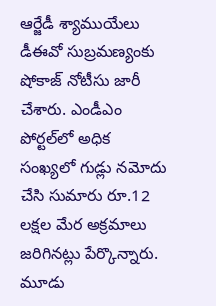ఆర్జేడీ శ్యాముయేలు డీఈవో సుబ్రమణ్యంకు షోకాజ్ నోటీసు జారీ చేశారు. ఎండీఎం పోర్టల్‌లో అధిక సంఖ్యలో గుడ్లు నమోదు చేసి సుమారు రూ.12 లక్షల మేర అక్రమాలు జరిగినట్లు పేర్కొన్నారు. మూడు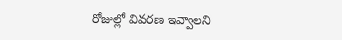రోజుల్లో వివరణ ఇవ్వాలని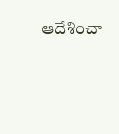ఆదేశించా